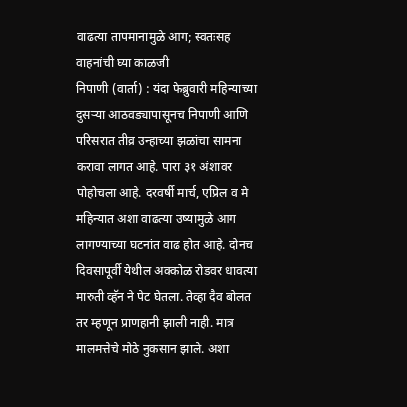वाढत्या तापमानामुळे आग; स्वतःसह वाहनांची घ्या काळजी
निपाणी (वार्ता) : यंदा फेब्रुवारी महिन्याच्या दुसऱ्या आठवड्यापासूनच निपाणी आणि परिसरात तीव्र उन्हाच्या झळांचा सामना करावा लागत आहे. पारा ३१ अंशावर पोहोचला आहे. दरवर्षी मार्च, एप्रिल व मे महिन्यात अशा वाढत्या उष्यामुळे आग लागण्याच्या घटनांत वाढ होत आहे. दोनच दिवसापूर्वी येथील अक्कोळ रोडवर धावत्या मारुती व्हॅन ने पेट घेतला. तेव्हा दैव बोलत तर म्हणून प्राणहानी झाली नाही. मात्र मालमत्तेचे मोठे नुकसान झाले. अशा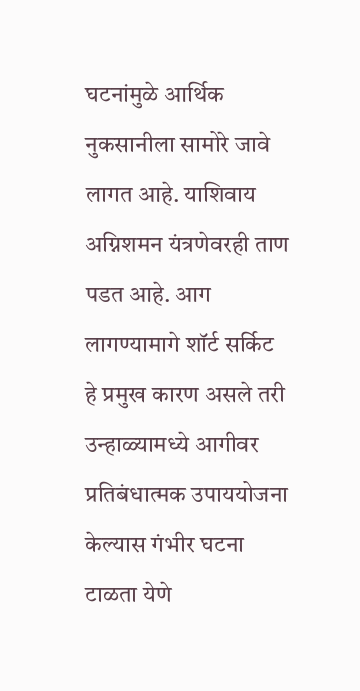घटनांमुळे आर्थिक नुकसानीला सामोरे जावे लागत आहे. याशिवाय अग्निशमन यंत्रणेवरही ताण पडत आहे. आग लागण्यामागे शॉर्ट सर्किट हे प्रमुख कारण असले तरी उन्हाळ्यामध्ये आगीवर प्रतिबंधात्मक उपाययोजना केल्यास गंभीर घटना टाळता येणे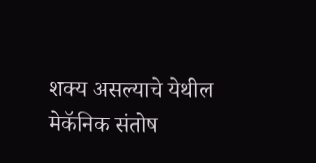शक्य असल्याचे येथील मेकॅनिक संतोष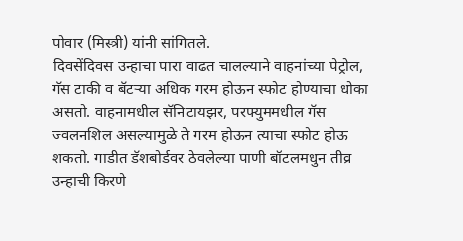पोवार (मिस्त्री) यांनी सांगितले.
दिवसेंदिवस उन्हाचा पारा वाढत चालल्याने वाहनांच्या पेट्रोल, गॅस टाकी व बॅटऱ्या अधिक गरम होऊन स्फोट होण्याचा धोका असतो. वाहनामधील सॅनिटायझर, परफ्युममधील गॅस ज्वलनशिल असल्यामुळे ते गरम होऊन त्याचा स्फोट होऊ शकतो. गाडीत डॅशबोर्डवर ठेवलेल्या पाणी बॉटलमधुन तीव्र उन्हाची किरणे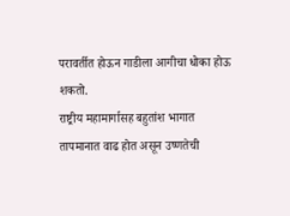परावर्तीत होऊन गाडीला आगीचा धोका होऊ शकतो.
राष्ट्रीय महामार्गासह बहुतांश भागात तापमानात वाढ होत असून उष्णतेची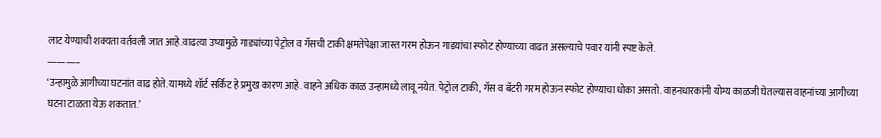लाट येण्याची शक्यता वर्तवली जात आहे.वाढत्या उष्यामुळे गाड्यांच्या पेट्रोल व गॅसची टाकी क्षमतेपेक्षा जास्त गरम होऊन गाडयांचा स्फोट होण्याच्या वाढत असल्याचे पवार यांनी स्पष्ट केले.
———–
‘उन्हामुळे आगीच्या घटनांत वाढ होते. यामध्ये शॉर्ट सर्किट हे प्रमुख कारण आहे. वाहने अधिक काळ उन्हामध्ये लावू नयेत. पेट्रोल टाकी, गॅस व बॅटरी गरम होऊन स्फोट होण्याचा धोका असतो. वाहनधारकांनी योग्य काळजी घेतल्यास वाहनांच्या आगीच्या घटना टाळता येऊ शकतात.’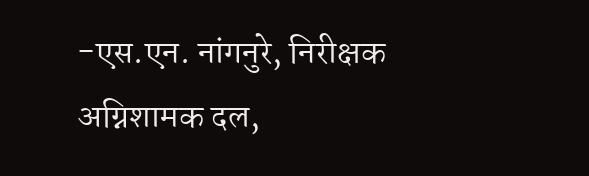-एस.एन. नांगनुरे, निरीक्षक अग्निशामक दल,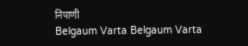निपाणी
Belgaum Varta Belgaum Varta